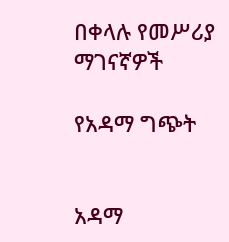በቀላሉ የመሥሪያ ማገናኛዎች

የአዳማ ግጭት


አዳማ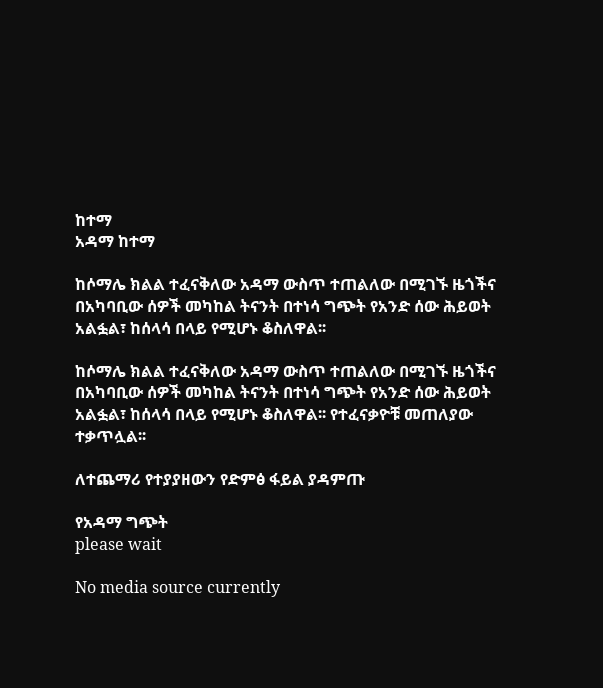ከተማ
አዳማ ከተማ

ከሶማሌ ክልል ተፈናቅለው አዳማ ውስጥ ተጠልለው በሚገኙ ዜጎችና በአካባቢው ሰዎች መካከል ትናንት በተነሳ ግጭት የአንድ ሰው ሕይወት አልፏል፣ ከሰላሳ በላይ የሚሆኑ ቆስለዋል፡፡

ከሶማሌ ክልል ተፈናቅለው አዳማ ውስጥ ተጠልለው በሚገኙ ዜጎችና በአካባቢው ሰዎች መካከል ትናንት በተነሳ ግጭት የአንድ ሰው ሕይወት አልፏል፣ ከሰላሳ በላይ የሚሆኑ ቆስለዋል፡፡ የተፈናቃዮቹ መጠለያው ተቃጥሏል፡፡

ለተጨማሪ የተያያዘውን የድምፅ ፋይል ያዳምጡ

የአዳማ ግጭት
please wait

No media source currently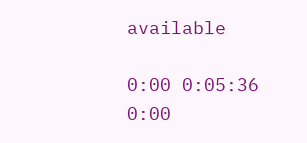available

0:00 0:05:36 0:00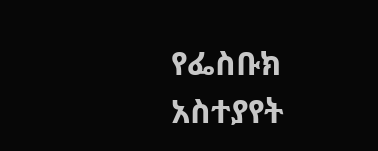የፌስቡክ አስተያየት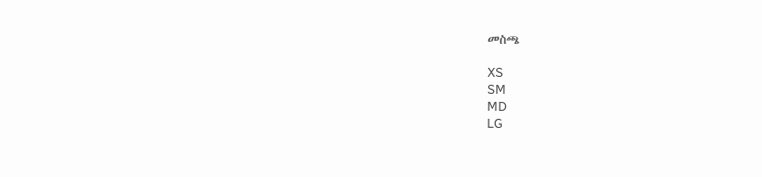መስጫ

XS
SM
MD
LG